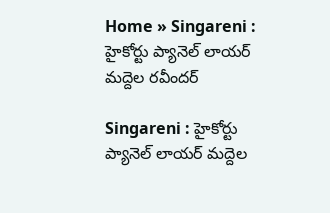Home » Singareni : హైకోర్టు ప్యానెల్ లాయర్‌ మద్దెల రవీందర్

Singareni : హైకోర్టు ప్యానెల్ లాయర్‌ మద్దెల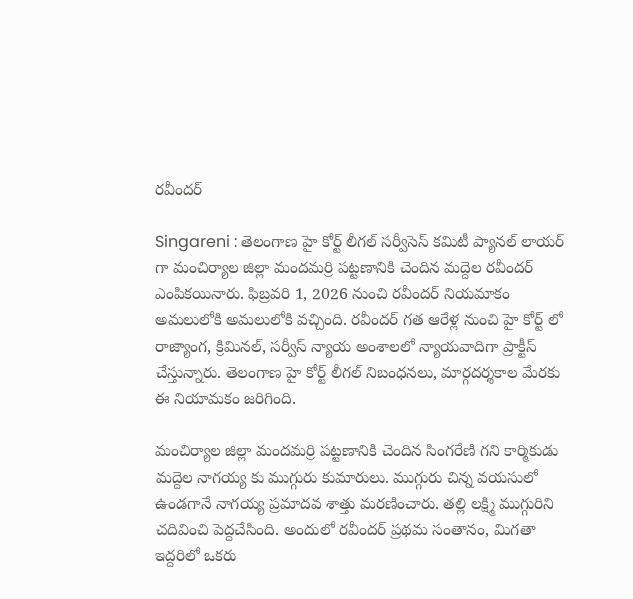రవీందర్

Singareni : తెలంగాణ హై కోర్ట్ లీగల్ సర్వీసెస్ కమిటీ ప్యానల్ లాయర్ గా మంచిర్యాల జిల్లా మందమర్రి పట్టణానికి చెందిన మద్దెల రవీందర్ ఎంపికయినారు. ఫిబ్రవరి 1, 2026 నుంచి రవీందర్ నియమాకం అమలులోకి అమలులోకి వచ్చింది. రవీందర్ గత ఆరేళ్ల నుంచి హై కోర్ట్ లో రాజ్యాంగ, క్రిమినల్, సర్వీస్ న్యాయ అంశాలలో న్యాయవాదిగా ప్రాక్టీస్ చేస్తున్నారు. తెలంగాణ హై కోర్ట్ లీగల్ నిబంధనలు, మార్గదర్శకాల మేరకు ఈ నియామకం జరిగింది.

మంచిర్యాల జిల్లా మందమర్రి పట్టణానికి చెందిన సింగరేణి గని కార్మికుడు మద్దెల నాగయ్య కు ముగ్గురు కుమారులు. ముగ్గురు చిన్న వయసులో ఉండగానే నాగయ్య ప్రమాదవ శాత్తు మరణించారు. తల్లి లక్ష్మి ముగ్గురిని చదివించి పెద్దచేసింది. అందులో రవీందర్ ప్రథమ సంతానం, మిగతా ఇద్దరిలో ఒకరు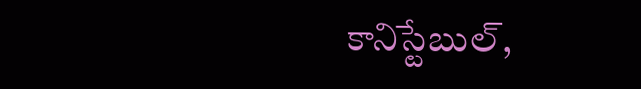కానిస్టేబుల్,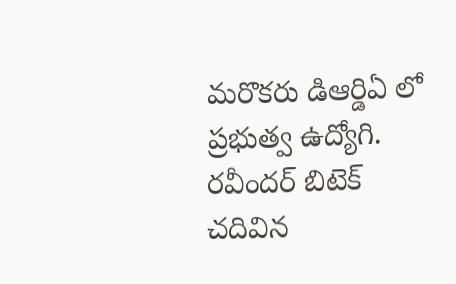మరొకరు డిఆర్డిఏ లో ప్రభుత్వ ఉద్యోగి. రవీందర్ బిటెక్ చదివిన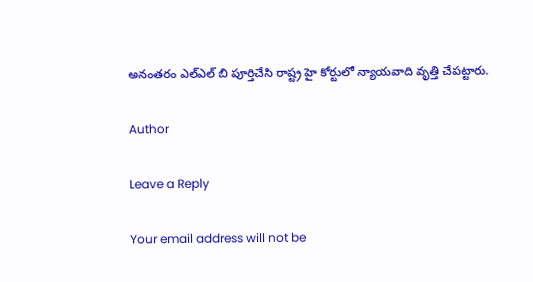అనంతరం ఎల్ఎల్ బి పూర్తిచేసి రాష్ట్ర హై కోర్టులో న్యాయవాది వృత్తి చేపట్టారు.

Author

Leave a Reply

Your email address will not be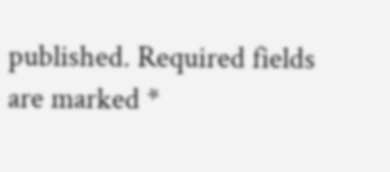published. Required fields are marked *